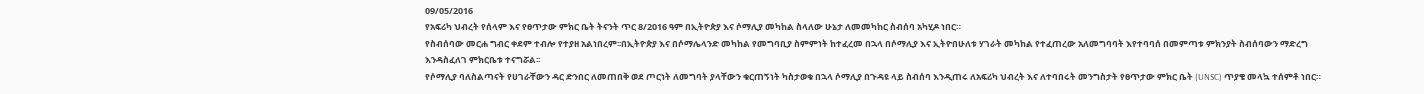09/05/2016
የአፍሪካ ህብረት የሰላም እና የፀጥታው ምክር ቤት ትናንት ጥር 8/2016 ዓም በኢትዮጵያ እና ሶማሊያ መካከል ስላለው ሁኔታ ለመመካከር ስብሰባ አካሂዶ ነበር።
የስብሰባው መርሐ ግብር ቀደም ተብሎ የተያዘ አልነበረም፡፡በኢትዮጵያ እና በሶማሌላንድ መካከል የመግባቢያ ስምምነት ከተፈረመ በኋላ በሶማሊያ እና ኢትዮበሁለቱ ሃገራት መካከል የተፈጠረው አለመግባባት እየተባባሰ በመምጣቱ ምክንያት ስብሰባውን ማድረግ እንዳስፈለገ ምክርቤቱ ተናግሯል፡፡
የሶማሊያ ባለስልጣናት የሀገራቸውን ዳር ድንበር ለመጠበቅ ወደ ጦርነት ለመግባት ያላቸውን ቁርጠኝነት ካስታወቁ በኋላ ሶማሊያ በጉዳዩ ላይ ስብሰባ እንዲጠሩ ለአፍሪካ ህብረት እና ለተባበሩት መንግስታት የፀጥታው ምክር ቤት (UNSC) ጥያቄ መላኳ ተሰምቶ ነበር።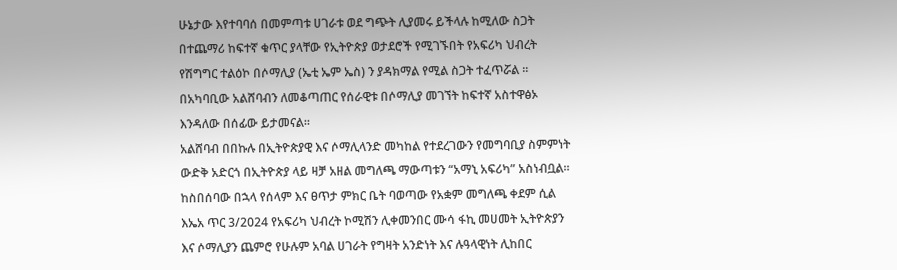ሁኔታው እየተባባሰ በመምጣቱ ሀገራቱ ወደ ግጭት ሊያመሩ ይችላሉ ከሚለው ስጋት በተጨማሪ ከፍተኛ ቁጥር ያላቸው የኢትዮጵያ ወታደሮች የሚገኙበት የአፍሪካ ህብረት የሽግግር ተልዕኮ በሶማሊያ (ኤቲ ኤም ኤስ) ን ያዳክማል የሚል ስጋት ተፈጥሯል ። በአካባቢው አልሸባብን ለመቆጣጠር የሰራዊቱ በሶማሊያ መገኘት ከፍተኛ አስተዋፅኦ እንዳለው በሰፊው ይታመናል።
አልሸባብ በበኩሉ በኢትዮጵያዊ እና ሶማሊላንድ መካከል የተደረገውን የመግባቢያ ስምምነት ውድቅ አድርጎ በኢትዮጵያ ላይ ዛቻ አዘል መግለጫ ማውጣቱን “አማኒ አፍሪካ” አስነብቧል።
ከስበሰባው በኋላ የሰላም እና ፀጥታ ምክር ቤት ባወጣው የአቋም መግለጫ ቀደም ሲል እኤአ ጥር 3/2024 የአፍሪካ ህብረት ኮሚሽን ሊቀመንበር ሙሳ ፋኪ መሀመት ኢትዮጵያን እና ሶማሊያን ጨምሮ የሁሉም አባል ሀገራት የግዛት አንድነት እና ሉዓላዊነት ሊከበር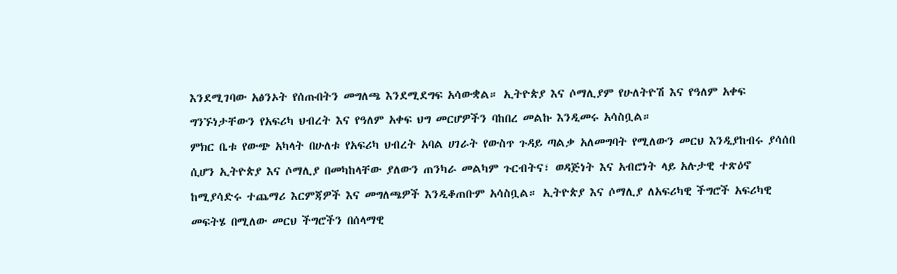እንደሚገባው አፅንኦት የሰጡበትን መግለጫ እንደሚደግፍ አሳውቋል። ኢትዮጵያ እና ሶማሊያም የሁለትዮሽ እና የዓለም አቀፍ ግንኙነታቸውን የአፍሪካ ህብረት እና የዓለም አቀፍ ህግ መርሆዎችን ባከበረ መልኩ እንዲመሩ አሳስቧል።
ምክር ቤቱ የውጭ አካላት በሁለቱ የአፍሪካ ህብረት አባል ሀገራት የውስጥ ጉዳይ ጣልቃ አለመግባት የሚለውን መርህ እንዲያከብሩ ያሳሰበ ሲሆን ኢትዮጵያ እና ሶማሊያ በመካከላቸው ያለውን ጠንካራ መልካም ጉርብትና፣ ወዳጅነት እና አብሮነት ላይ አሉታዊ ተጽዕኖ ከሚያሳድሩ ተጨማሪ እርምጃዎች እና መግለጫዎች እንዲቆጠቡም አሳስቧል። ኢትዮጵያ እና ሶማሊያ ለአፍሪካዊ ችግሮች አፍሪካዊ መፍትሄ በሚለው መርህ ችግሮችን በሰላማዊ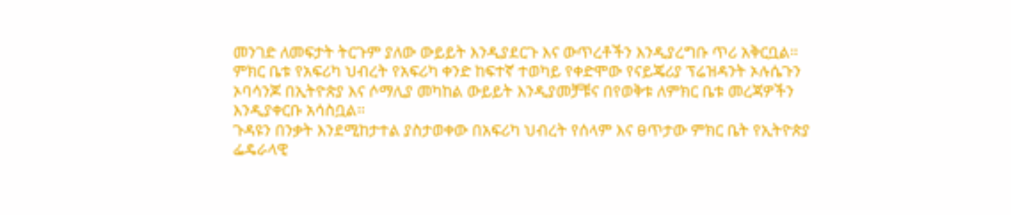መንገድ ለመፍታት ትርጉም ያለው ውይይት እንዲያደርጉ እና ውጥረቶችን እንዲያረግቡ ጥሪ አቅርቧል።
ምክር ቤቱ የአፍሪካ ህብረት የአፍሪካ ቀንድ ከፍተኛ ተወካይ የቀድሞው የናይጄሪያ ፕሬዝዳንት ኦሉሴጉን ኦባሳንጆ በኢትዮጵያ እና ሶማሊያ መካከል ውይይት እንዲያመቻቹና በየወቅቱ ለምክር ቤቱ መረጃዎችን እንዲያቀርቡ አሳስቧል።
ጉዳዩን በንቃት እንደሚከታተል ያስታወቀው በአፍሪካ ህብረት የሰላም እና ፀጥታው ምክር ቤት የኢትዮጵያ ፌዴራላዊ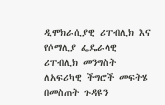ዲሞክራሲያዊ ሪፐብሊክ እና የሶማሊያ ፌዴራላዊ ሪፐብሊክ መንግስት ለአፍሪካዊ ችግሮች መፍትሄ በመስጠት ጉዳዩን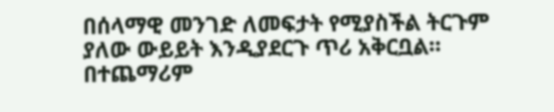በሰላማዊ መንገድ ለመፍታት የሚያስችል ትርጉም ያለው ውይይት እንዲያደርጉ ጥሪ አቅርቧል። በተጨማሪም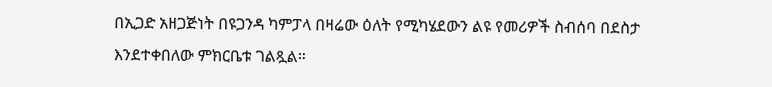በኢጋድ አዘጋጅነት በዩጋንዳ ካምፓላ በዛሬው ዕለት የሚካሄደውን ልዩ የመሪዎች ስብሰባ በደስታ እንደተቀበለው ምክርቤቱ ገልጿል።